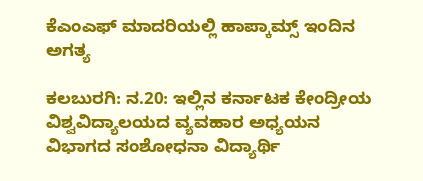ಕೆಎಂಎಫ್ ಮಾದರಿಯಲ್ಲಿ ಹಾಪ್ಕಾಮ್ಸ್ ಇಂದಿನ ಅಗತ್ಯ

ಕಲಬುರಗಿ: ನ.20: ಇಲ್ಲಿನ ಕರ್ನಾಟಕ ಕೇಂದ್ರೀಯ ವಿಶ್ವವಿದ್ಯಾಲಯದ ವ್ಯವಹಾರ ಅಧ್ಯಯನ ವಿಭಾಗದ ಸಂಶೋಧನಾ ವಿದ್ಯಾರ್ಥಿ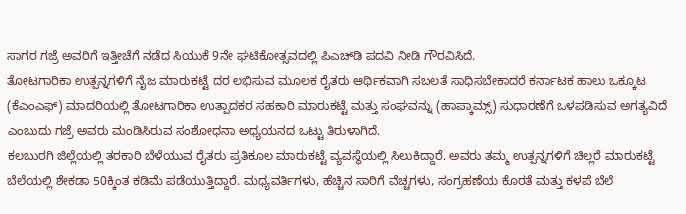ಸಾಗರ ಗಜ್ರೆ ಅವರಿಗೆ ಇತ್ತೀಚೆಗೆ ನಡೆದ ಸಿಯುಕೆ 9ನೇ ಘಟಿಕೋತ್ಸವದಲ್ಲಿ ಪಿಎಚ್‍ಡಿ ಪದವಿ ನೀಡಿ ಗೌರವಿಸಿದೆ.
ತೋಟಗಾರಿಕಾ ಉತ್ಪನ್ನಗಳಿಗೆ ನೈಜ ಮಾರುಕಟ್ಟೆ ದರ ಲಭಿಸುವ ಮೂಲಕ ರೈತರು ಆರ್ಥಿಕವಾಗಿ ಸಬಲತೆ ಸಾಧಿಸಬೇಕಾದರೆ ಕರ್ನಾಟಕ ಹಾಲು ಒಕ್ಕೂಟ (ಕೆಎಂಎಫ್) ಮಾದರಿಯಲ್ಲಿ ತೋಟಗಾರಿಕಾ ಉತ್ಪಾದಕರ ಸಹಕಾರಿ ಮಾರುಕಟ್ಟೆ ಮತ್ತು ಸಂಘವನ್ನು (ಹಾಪ್ಕಾಮ್ಸ್) ಸುಧಾರಣೆಗೆ ಒಳಪಡಿಸುವ ಅಗತ್ಯವಿದೆ ಎಂಬುದು ಗಜ್ರೆ ಅವರು ಮಂಡಿಸಿರುವ ಸಂಶೋಧನಾ ಅಧ್ಯಯನದ ಒಟ್ಟು ತಿರುಳಾಗಿದೆ.
ಕಲಬುರಗಿ ಜಿಲ್ಲೆಯಲ್ಲಿ ತರಕಾರಿ ಬೆಳೆಯುವ ರೈತರು ಪ್ರತಿಕೂಲ ಮಾರುಕಟ್ಟೆ ವ್ಯವಸ್ಥೆಯಲ್ಲಿ ಸಿಲುಕಿದ್ದಾರೆ. ಅವರು ತಮ್ಮ ಉತ್ಪನ್ನಗಳಿಗೆ ಚಿಲ್ಲರೆ ಮಾರುಕಟ್ಟೆ ಬೆಲೆಯಲ್ಲಿ ಶೇಕಡಾ 50ಕ್ಕಿಂತ ಕಡಿಮೆ ಪಡೆಯುತ್ತಿದ್ದಾರೆ. ಮಧ್ಯವರ್ತಿಗಳು, ಹೆಚ್ಚಿನ ಸಾರಿಗೆ ವೆಚ್ಚಗಳು, ಸಂಗ್ರಹಣೆಯ ಕೊರತೆ ಮತ್ತು ಕಳಪೆ ಬೆಲೆ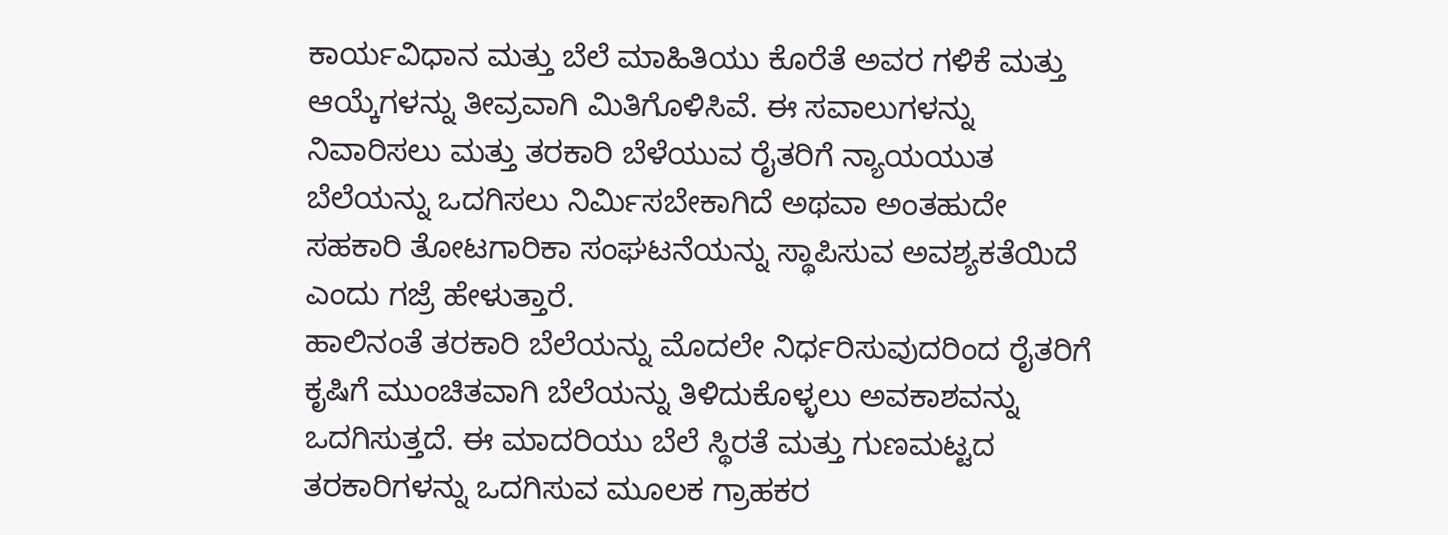ಕಾರ್ಯವಿಧಾನ ಮತ್ತು ಬೆಲೆ ಮಾಹಿತಿಯು ಕೊರೆತೆ ಅವರ ಗಳಿಕೆ ಮತ್ತು ಆಯ್ಕೆಗಳನ್ನು ತೀವ್ರವಾಗಿ ಮಿತಿಗೊಳಿಸಿವೆ. ಈ ಸವಾಲುಗಳನ್ನು ನಿವಾರಿಸಲು ಮತ್ತು ತರಕಾರಿ ಬೆಳೆಯುವ ರೈತರಿಗೆ ನ್ಯಾಯಯುತ ಬೆಲೆಯನ್ನು ಒದಗಿಸಲು ನಿರ್ಮಿಸಬೇಕಾಗಿದೆ ಅಥವಾ ಅಂತಹುದೇ ಸಹಕಾರಿ ತೋಟಗಾರಿಕಾ ಸಂಘಟನೆಯನ್ನು ಸ್ಥಾಪಿಸುವ ಅವಶ್ಯಕತೆಯಿದೆ ಎಂದು ಗಜ್ರೆ ಹೇಳುತ್ತಾರೆ.
ಹಾಲಿನಂತೆ ತರಕಾರಿ ಬೆಲೆಯನ್ನು ಮೊದಲೇ ನಿರ್ಧರಿಸುವುದರಿಂದ ರೈತರಿಗೆ ಕೃಷಿಗೆ ಮುಂಚಿತವಾಗಿ ಬೆಲೆಯನ್ನು ತಿಳಿದುಕೊಳ್ಳಲು ಅವಕಾಶವನ್ನು ಒದಗಿಸುತ್ತದೆ. ಈ ಮಾದರಿಯು ಬೆಲೆ ಸ್ಥಿರತೆ ಮತ್ತು ಗುಣಮಟ್ಟದ ತರಕಾರಿಗಳನ್ನು ಒದಗಿಸುವ ಮೂಲಕ ಗ್ರಾಹಕರ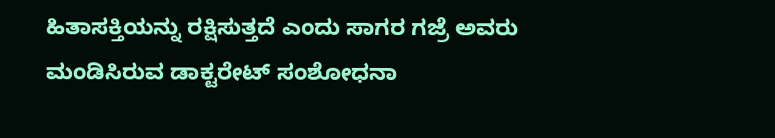ಹಿತಾಸಕ್ತಿಯನ್ನು ರಕ್ಷಿಸುತ್ತದೆ ಎಂದು ಸಾಗರ ಗಜ್ರೆ ಅವರು ಮಂಡಿಸಿರುವ ಡಾಕ್ಟರೇಟ್ ಸಂಶೋಧನಾ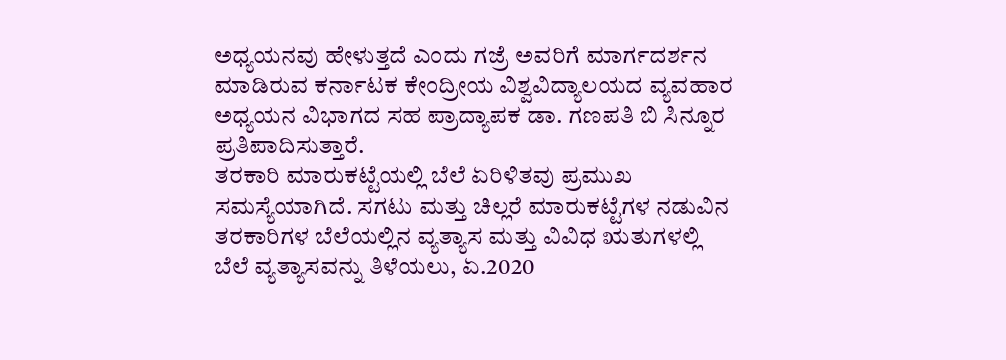ಅಧ್ಯಯನವು ಹೇಳುತ್ತದೆ ಎಂದು ಗಜ್ರೆ ಅವರಿಗೆ ಮಾರ್ಗದರ್ಶನ ಮಾಡಿರುವ ಕರ್ನಾಟಕ ಕೇಂದ್ರೀಯ ವಿಶ್ವವಿದ್ಯಾಲಯದ ವ್ಯವಹಾರ ಅಧ್ಯಯನ ವಿಭಾಗದ ಸಹ ಪ್ರಾದ್ಯಾಪಕ ಡಾ. ಗಣಪತಿ ಬಿ ಸಿನ್ನೂರ ಪ್ರತಿಪಾದಿಸುತ್ತಾರೆ.
ತರಕಾರಿ ಮಾರುಕಟ್ಟೆಯಲ್ಲಿ ಬೆಲೆ ಏರಿಳಿತವು ಪ್ರಮುಖ ಸಮಸ್ಯೆಯಾಗಿದೆ. ಸಗಟು ಮತ್ತು ಚಿಲ್ಲರೆ ಮಾರುಕಟ್ಟೆಗಳ ನಡುವಿನ ತರಕಾರಿಗಳ ಬೆಲೆಯಲ್ಲಿನ ವ್ಯತ್ಯಾಸ ಮತ್ತು ವಿವಿಧ ಋತುಗಳಲ್ಲಿ ಬೆಲೆ ವ್ಯತ್ಯಾಸವನ್ನು ತಿಳೆಯಲು, ಏ.2020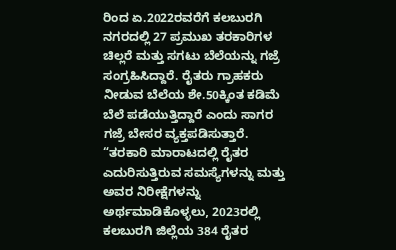ರಿಂದ ಏ.2022ರವರೆಗೆ ಕಲಬುರಗಿ ನಗರದಲ್ಲಿ 27 ಪ್ರಮುಖ ತರಕಾರಿಗಳ ಚಿಲ್ಲರೆ ಮತ್ತು ಸಗಟು ಬೆಲೆಯನ್ನು ಗಜ್ರೆ ಸಂಗ್ರಹಿಸಿದ್ದಾರೆ. ರೈತರು ಗ್ರಾಹಕರು ನೀಡುವ ಬೆಲೆಯ ಶೇ.50ಕ್ಕಿಂತ ಕಡಿಮೆ ಬೆಲೆ ಪಡೆಯುತ್ತಿದ್ದಾರೆ ಎಂದು ಸಾಗರ ಗಜ್ರೆ ಬೇಸರ ವ್ಯಕ್ತಪಡಿಸುತ್ತಾರೆ.
“ತರಕಾರಿ ಮಾರಾಟದಲ್ಲಿ ರೈತರ ಎದುರಿಸುತ್ತಿರುವ ಸಮಸ್ಯೆಗಳನ್ನು ಮತ್ತು ಅವರ ನಿರೀಕ್ಷೆಗಳನ್ನು ಅರ್ಥಮಾಡಿಕೊಳ್ಳಲು, 2023ರಲ್ಲಿ ಕಲಬುರಗಿ ಜಿಲ್ಲೆಯ 384 ರೈತರ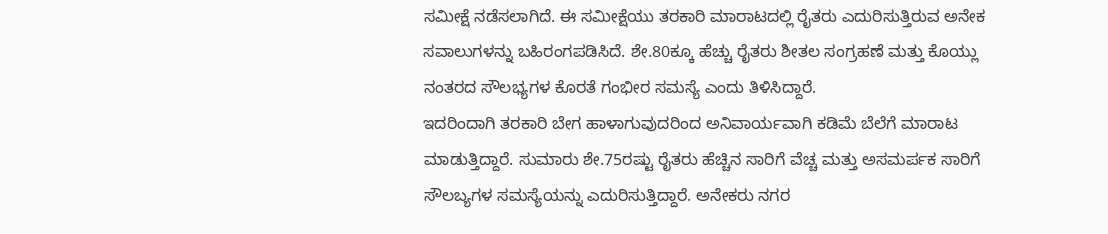ಸಮೀಕ್ಷೆ ನಡೆಸಲಾಗಿದೆ. ಈ ಸಮೀಕ್ಷೆಯು ತರಕಾರಿ ಮಾರಾಟದಲ್ಲಿ ರೈತರು ಎದುರಿಸುತ್ತಿರುವ ಅನೇಕ ಸವಾಲುಗಳನ್ನು ಬಹಿರಂಗಪಡಿಸಿದೆ. ಶೇ.80ಕ್ಕೂ ಹೆಚ್ಚು ರೈತರು ಶೀತಲ ಸಂಗ್ರಹಣೆ ಮತ್ತು ಕೊಯ್ಲು ನಂತರದ ಸೌಲಭ್ಯಗಳ ಕೊರತೆ ಗಂಭೀರ ಸಮಸ್ಯೆ ಎಂದು ತಿಳಿಸಿದ್ದಾರೆ.
ಇದರಿಂದಾಗಿ ತರಕಾರಿ ಬೇಗ ಹಾಳಾಗುವುದರಿಂದ ಅನಿವಾರ್ಯವಾಗಿ ಕಡಿಮೆ ಬೆಲೆಗೆ ಮಾರಾಟ ಮಾಡುತ್ತಿದ್ದಾರೆ. ಸುಮಾರು ಶೇ.75ರಷ್ಟು ರೈತರು ಹೆಚ್ಚಿನ ಸಾರಿಗೆ ವೆಚ್ಚ ಮತ್ತು ಅಸಮರ್ಪಕ ಸಾರಿಗೆ ಸೌಲಬ್ಯಗಳ ಸಮಸ್ಯೆಯನ್ನು ಎದುರಿಸುತ್ತಿದ್ದಾರೆ. ಅನೇಕರು ನಗರ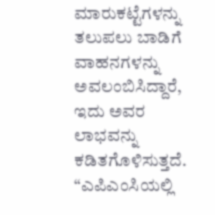ಮಾರುಕಟ್ಟೆಗಳನ್ನು ತಲುಪಲು ಬಾಡಿಗೆ ವಾಹನಗಳನ್ನು ಅವಲಂಬಿಸಿದ್ದಾರೆ, ಇದು ಅವರ ಲಾಭವನ್ನು ಕಡಿತಗೊಳಿಸುತ್ತದೆ. “ಎಪಿಎಂಸಿಯಲ್ಲಿ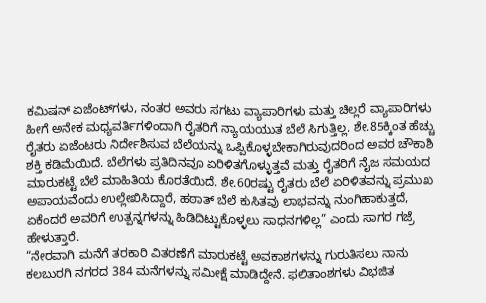ಕಮಿಷನ್ ಏಜೆಂಟ್‍ಗಳು, ನಂತರ ಅವರು ಸಗಟು ವ್ಯಾಪಾರಿಗಳು ಮತ್ತು ಚಿಲ್ಲರೆ ವ್ಯಾಪಾರಿಗಳು ಹೀಗೆ ಅನೇಕ ಮಧ್ಯವರ್ತಿಗಳಿಂದಾಗಿ ರೈತರಿಗೆ ನ್ಯಾಯಯುತ ಬೆಲೆ ಸಿಗುತ್ತಿಲ್ಲ. ಶೇ.85ಕ್ಕಿಂತ ಹೆಚ್ಚು ರೈತರು ಏಜೆಂಟರು ನಿರ್ದೇಶಿಸುವ ಬೆಲೆಯನ್ನು ಒಪ್ಪಿಕೊಳ್ಳಬೇಕಾಗಿರುವುದರಿಂದ ಅವರ ಚೌಕಾಶಿ ಶಕ್ತಿ ಕಡಿಮೆಯಿದೆ. ಬೆಲೆಗಳು ಪ್ರತಿದಿನವೂ ಏರಿಳಿತಗೊಳ್ಳುತ್ತವೆ ಮತ್ತು ರೈತರಿಗೆ ನೈಜ ಸಮಯದ ಮಾರುಕಟ್ಟೆ ಬೆಲೆ ಮಾಹಿತಿಯ ಕೊರತೆಯಿದೆ. ಶೇ.60ರಷ್ಟು ರೈತರು ಬೆಲೆ ಏರಿಳಿತವನ್ನು ಪ್ರಮುಖ ಅಪಾಯವೆಂದು ಉಲ್ಲೇಖಿಸಿದ್ದಾರೆ, ಹಠಾತ್ ಬೆಲೆ ಕುಸಿತವು ಲಾಭವನ್ನು ನುಂಗಿಹಾಕುತ್ತದೆ, ಏಕೆಂದರೆ ಅವರಿಗೆ ಉತ್ಪನ್ನಗಳನ್ನು ಹಿಡಿದಿಟ್ಟುಕೊಳ್ಳಲು ಸಾಧನಗಳಿಲ್ಲ” ಎಂದು ಸಾಗರ ಗಜ್ರೆ ಹೇಳುತ್ತಾರೆ.
“ನೇರವಾಗಿ ಮನೆಗೆ ತರಕಾರಿ ವಿತರಣೆಗೆ ಮಾರುಕಟ್ಟೆ ಅವಕಾಶಗಳನ್ನು ಗುರುತಿಸಲು ನಾನು ಕಲಬುರಗಿ ನಗರದ 384 ಮನೆಗಳನ್ನು ಸಮೀಕ್ಷೆ ಮಾಡಿದ್ದೇನೆ. ಫಲಿತಾಂಶಗಳು ವಿಭಜಿತ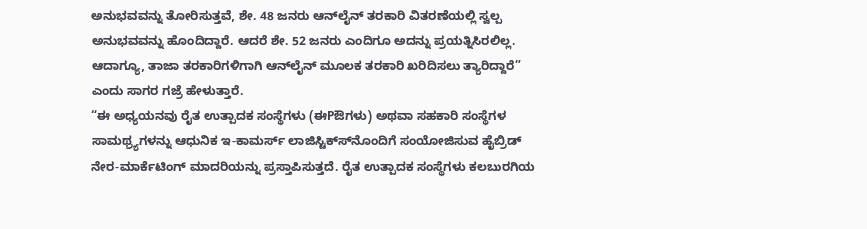ಅನುಭವವನ್ನು ತೋರಿಸುತ್ತವೆ, ಶೇ. 48 ಜನರು ಆನ್‍ಲೈನ್ ತರಕಾರಿ ವಿತರಣೆಯಲ್ಲಿ ಸ್ವಲ್ಪ ಅನುಭವವನ್ನು ಹೊಂದಿದ್ದಾರೆ. ಆದರೆ ಶೇ. 52 ಜನರು ಎಂದಿಗೂ ಅದನ್ನು ಪ್ರಯತ್ನಿಸಿರಲಿಲ್ಲ. ಆದಾಗ್ಯೂ, ತಾಜಾ ತರಕಾರಿಗಳಿಗಾಗಿ ಆನ್‍ಲೈನ್ ಮೂಲಕ ತರಕಾರಿ ಖರಿದಿಸಲು ತ್ಯಾರಿದ್ದಾರೆ” ಎಂದು ಸಾಗರ ಗಜ್ರೆ ಹೇಳುತ್ತಾರೆ.
“ಈ ಅಧ್ಯಯನವು ರೈತ ಉತ್ಪಾದಕ ಸಂಸ್ಥೆಗಳು (ಈPಔಗಳು) ಅಥವಾ ಸಹಕಾರಿ ಸಂಸ್ಥೆಗಳ ಸಾಮಥ್ರ್ಯಗಳನ್ನು ಆಧುನಿಕ ಇ-ಕಾಮರ್ಸ್ ಲಾಜಿಸ್ಟಿಕ್ಸ್‍ನೊಂದಿಗೆ ಸಂಯೋಜಿಸುವ ಹೈಬ್ರಿಡ್ ನೇರ-ಮಾರ್ಕೆಟಿಂಗ್ ಮಾದರಿಯನ್ನು ಪ್ರಸ್ತಾಪಿಸುತ್ತದೆ. ರೈತ ಉತ್ಪಾದಕ ಸಂಸ್ಥೆಗಳು ಕಲಬುರಗಿಯ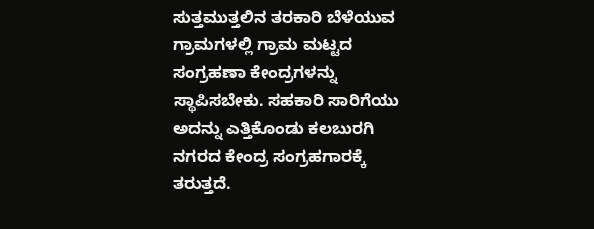ಸುತ್ತಮುತ್ತಲಿನ ತರಕಾರಿ ಬೆಳೆಯುವ ಗ್ರಾಮಗಳಲ್ಲಿ ಗ್ರಾಮ ಮಟ್ಟದ ಸಂಗ್ರಹಣಾ ಕೇಂದ್ರಗಳನ್ನು ಸ್ಥಾಪಿಸಬೇಕು. ಸಹಕಾರಿ ಸಾರಿಗೆಯು ಅದನ್ನು ಎತ್ತಿಕೊಂಡು ಕಲಬುರಗಿ ನಗರದ ಕೇಂದ್ರ ಸಂಗ್ರಹಗಾರಕ್ಕೆ ತರುತ್ತದೆ.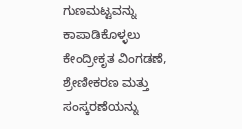ಗುಣಮಟ್ಟವನ್ನು ಕಾಪಾಡಿಕೊಳ್ಳಲು ಕೇಂದ್ರೀಕೃತ ವಿಂಗಡಣೆ, ಶ್ರೇಣೀಕರಣ ಮತ್ತು ಸಂಸ್ಕರಣೆಯನ್ನು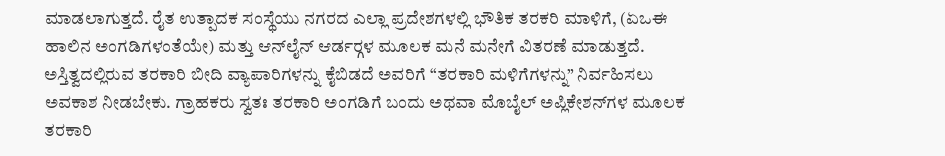ಮಾಡಲಾಗುತ್ತದೆ. ರೈತ ಉತ್ಪಾದಕ ಸಂಸ್ಥೆಯು ನಗರದ ಎಲ್ಲಾ ಪ್ರದೇಶಗಳಲ್ಲಿ ಭೌತಿಕ ತರಕರಿ ಮಾಳಿಗೆ, (ಏಒಈ ಹಾಲಿನ ಅಂಗಡಿಗಳಂತೆಯೇ) ಮತ್ತು ಆನ್‍ಲೈನ್ ಆರ್ಡರ್‍ಗಳ ಮೂಲಕ ಮನೆ ಮನೇಗೆ ವಿತರಣೆ ಮಾಡುತ್ತದೆ. ಅಸ್ತಿತ್ವದಲ್ಲಿರುವ ತರಕಾರಿ ಬೀದಿ ವ್ಯಾಪಾರಿಗಳನ್ನು ಕೈಬಿಡದೆ ಅವರಿಗೆ “ತರಕಾರಿ ಮಳಿಗೆಗಳನ್ನು” ನಿರ್ವಹಿಸಲು ಅವಕಾಶ ನೀಡಬೇಕು. ಗ್ರಾಹಕರು ಸ್ವತಃ ತರಕಾರಿ ಅಂಗಡಿಗೆ ಬಂದು ಅಥವಾ ಮೊಬೈಲ್ ಅಪ್ಲಿಕೇಶನ್‍ಗಳ ಮೂಲಕ ತರಕಾರಿ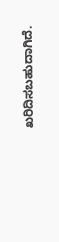ಖರಿದಿಸಬಹುದಾಗಿದೆ.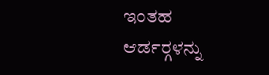ಇಂತಹ ಆರ್ಡರ್‍ಗಳನ್ನು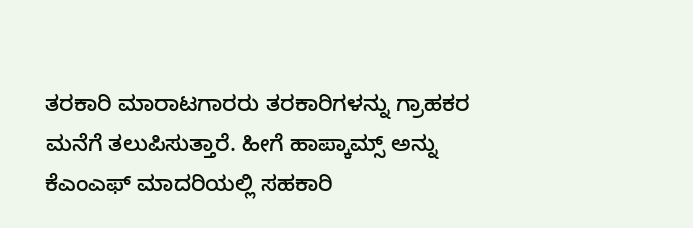ತರಕಾರಿ ಮಾರಾಟಗಾರರು ತರಕಾರಿಗಳನ್ನು ಗ್ರಾಹಕರ ಮನೆಗೆ ತಲುಪಿಸುತ್ತಾರೆ. ಹೀಗೆ ಹಾಪ್ಕಾಮ್ಸ್ ಅನ್ನು ಕೆಎಂಎಫ್ ಮಾದರಿಯಲ್ಲಿ ಸಹಕಾರಿ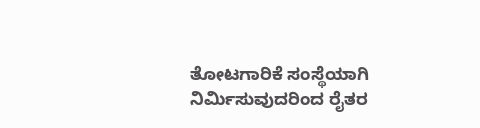ತೋಟಗಾರಿಕೆ ಸಂಸ್ಥೆಯಾಗಿ ನಿರ್ಮಿಸುವುದರಿಂದ ರೈತರ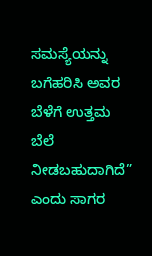ಸಮಸ್ಯೆಯನ್ನು ಬಗೆಹರಿಸಿ ಅವರ ಬೆಳೆಗೆ ಉತ್ತಮ ಬೆಲೆ ನೀಡಬಹುದಾಗಿದೆ” ಎಂದು ಸಾಗರ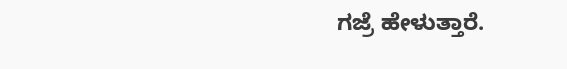ಗಜ್ರೆ ಹೇಳುತ್ತಾರೆ.